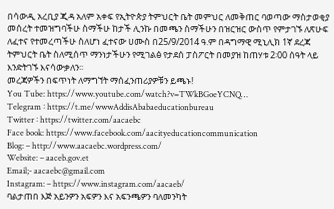በሳውዲ አረቢያ ጂዳ አለም አቀፍ የኢትዮጵያ ትምህርት ቤት መምህር ለመቅጠር ባወጣው ማስታወቂያ መሰረት ተመዝግባችሁ ስማችሁ ከታች ሊንኩ በመጫን ስማችሁን በዝርዝር ውስጥ የምታገኙ ለጽሁፍ ለፈተና የተመረጣችሁ ስለሆነ ፈተናው ሀሙስ በ25/9/2014 ዓ.ም በዳግማዊ ሚኒሊክ 1ኛ ደረጃ ትምህርት ቤት ስለሚሰጥ ማንነታችሁን የሚገልፅ የታደሰ ፓስፖርት በመያዝ ከጠሃቱ 2፡00 ሰዓት ላይ እንድትገኙ እናሳውቃለን፡፡
መረጃዎችን በፍጥነት ለማግኘት ማሰፈንጠሪያዎቹን ይጫኑ!
You Tube: https://www.youtube.com/watch?v=TWkBGoeYCNQ…
Telegram ፡ https://t.me/wwwAddisAbabaeducationbureau
Twitter ፡ https://twitter.com/aacaebc
Face book: https://www.facebook.com/aacityeducationcommunication
Blog: – http://www.aacaebc.wordpress.com/
Website: – aaceb.gov.et
Email;- aacaebc@gmail.com
Instagram: – https://www.instagram.com/aacaeb/
ባልታጠበ እጅ አይንዎን አፍዎን እና አፍንጫዎን ባለመንካት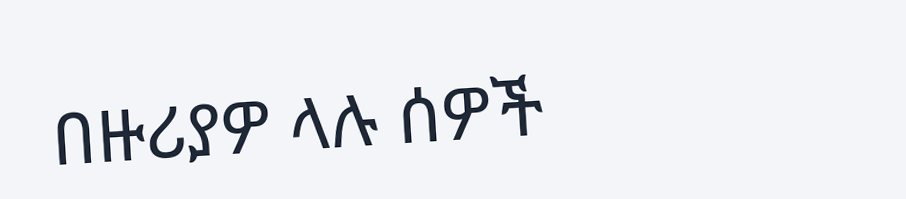በዙሪያዎ ላሉ ሰዎች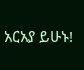አርአያ ይሁኑ!